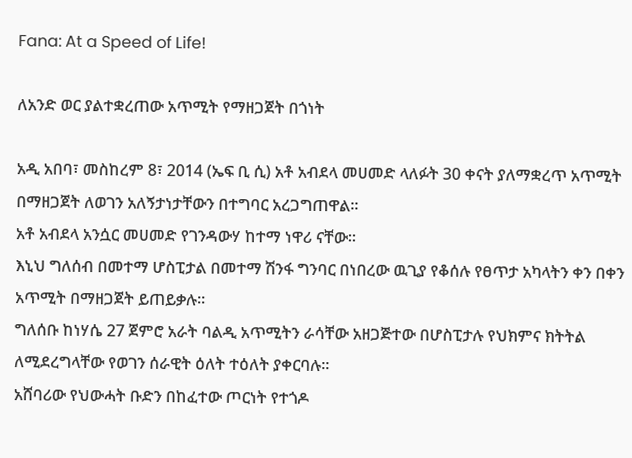Fana: At a Speed of Life!

ለአንድ ወር ያልተቋረጠው አጥሚት የማዘጋጀት በጎነት

አዲ አበባ፣ መስከረም 8፣ 2014 (ኤፍ ቢ ሲ) አቶ አብደላ መሀመድ ላለፉት 30 ቀናት ያለማቋረጥ አጥሚት በማዘጋጀት ለወገን አለኝታነታቸውን በተግባር አረጋግጠዋል፡፡
አቶ አብደላ አንሷር መሀመድ የገንዳውሃ ከተማ ነዋሪ ናቸው።
እኒህ ግለሰብ በመተማ ሆስፒታል በመተማ ሽንፋ ግንባር በነበረው ዉጊያ የቆሰሉ የፀጥታ አካላትን ቀን በቀን አጥሚት በማዘጋጀት ይጠይቃሉ።
ግለሰቡ ከነሃሴ 27 ጀምሮ አራት ባልዲ አጥሚትን ራሳቸው አዘጋጅተው በሆስፒታሉ የህክምና ክትትል ለሚደረግላቸው የወገን ሰራዊት ዕለት ተዕለት ያቀርባሉ።
አሸባሪው የህውሓት ቡድን በከፈተው ጦርነት የተጎዶ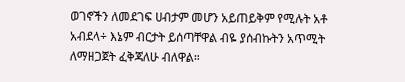ወገኖችን ለመደገፍ ሀብታም መሆን አይጠይቅም የሚሉት አቶ አብደላ÷ እኔም ብርታት ይሰጣቸዋል ብዬ ያሰብኩትን አጥሚት ለማዘጋጀት ፈቅጃለሁ ብለዋል።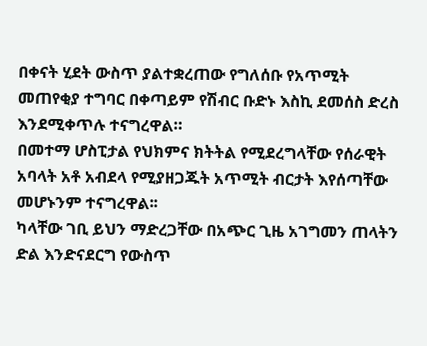በቀናት ሂደት ውስጥ ያልተቋረጠው የግለሰቡ የአጥሚት መጠየቂያ ተግባር በቀጣይም የሽብር ቡድኑ እስኪ ደመሰስ ድረስ እንደሚቀጥሉ ተናግረዋል።
በመተማ ሆስፒታል የህክምና ክትትል የሚደረግላቸው የሰራዊት አባላት አቶ አብደላ የሚያዘጋጁት አጥሚት ብርታት እየሰጣቸው መሆኑንም ተናግረዋል፡፡
ካላቸው ገቢ ይህን ማድረጋቸው በአጭር ጊዜ አገግመን ጠላትን ድል እንድናደርግ የውስጥ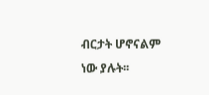ብርታት ሆኖናልም ነው ያሉት፡፡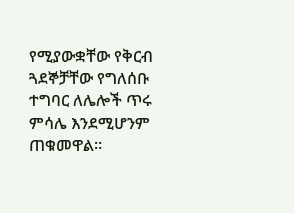የሚያውቋቸው የቅርብ ጓደኞቻቸው የግለሰቡ ተግባር ለሌሎች ጥሩ ምሳሌ እንደሚሆንም ጠቁመዋል፡፡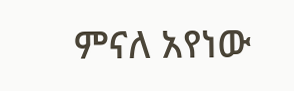ምናለ አየነው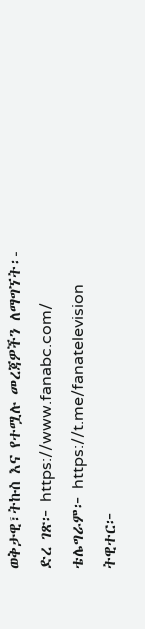ወቅታዊ፣ትኩስ እና የተሟሉ መረጃዎችን ለማግኘት፡-
ድረ ገጽ፦ https://www.fanabc.com/
ቴሌግራም፦ https://t.me/fanatelevision
ትዊተር፦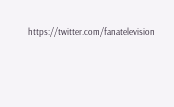https://twitter.com/fanatelevision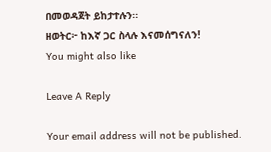በመወዳጀት ይከታተሉን፡፡
ዘወትር፦ ከእኛ ጋር ስላሉ እናመሰግናለን!
You might also like

Leave A Reply

Your email address will not be published.